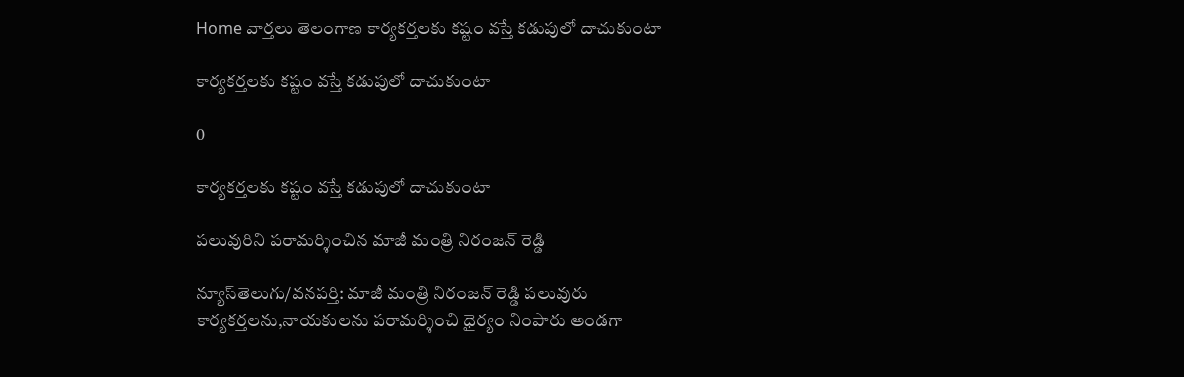Home వార్తలు తెలంగాణ కార్యకర్తలకు కష్టం వస్తే కడుపులో దాచుకుంటా

కార్యకర్తలకు కష్టం వస్తే కడుపులో దాచుకుంటా

0

కార్యకర్తలకు కష్టం వస్తే కడుపులో దాచుకుంటా

పలువురిని పరామర్శించిన మాజీ మంత్రి నిరంజన్ రెడ్డి

న్యూస్‌తెలుగు/వనపర్తి: మాజీ మంత్రి నిరంజన్ రెడ్డి పలువురు కార్యకర్తలను,నాయకులను పరామర్శించి ధైర్యం నింపారు అండగా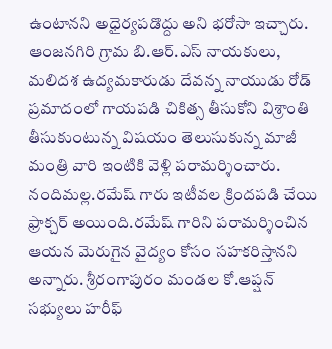ఉంటానని అధైర్యపడొద్దు అని భరోసా ఇచ్చారు. ఆంజనగిరి గ్రామ బి.ఆర్.ఎస్ నాయకులు, మలిదశ ఉద్యమకారుడు దేవన్న నాయుడు రోడ్ ప్రమాదంలో గాయపడి చికిత్స తీసుకోని విశ్రాంతి తీసుకుంటున్న విషయం తెలుసుకున్న మాజీ మంత్రి వారి ఇంటికి వెళ్లి పరామర్శించారు. నందిమల్ల.రమేష్ గారు ఇటీవల క్రిందపడి చేయి ఫ్రాక్చర్ అయింది.రమేష్ గారిని పరామర్శించిన ఆయన మెరుగైన వైద్యం కోసం సహకరిస్తానని అన్నారు. శ్రీరంగాపురం మండల కో.ఆప్షన్ సభ్యులు హరీఫ్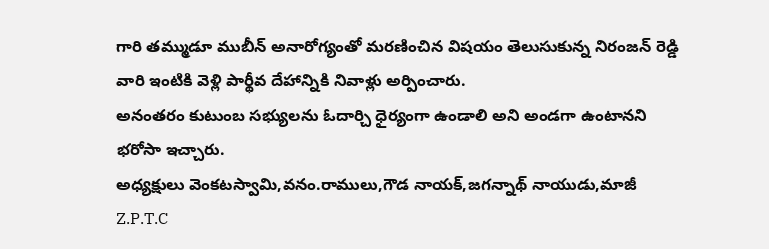గారి తమ్ముడూ ముబీన్ అనారోగ్యంతో మరణించిన విషయం తెలుసుకున్న నిరంజన్ రెడ్డి వారి ఇంటికి వెళ్లి పార్థీవ దేహాన్నికి నివాళ్లు అర్పించారు.
అనంతరం కుటుంబ సభ్యులను ఓదార్చి ధైర్యంగా ఉండాలి అని అండగా ఉంటానని భరోసా ఇచ్చారు.
అధ్యక్షులు వెంకటస్వామి,వనం.రాములు,గౌడ నాయక్,జగన్నాథ్ నాయుడు,మాజీ Z.P.T.C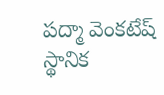పద్మా వెంకటేష్ స్థానిక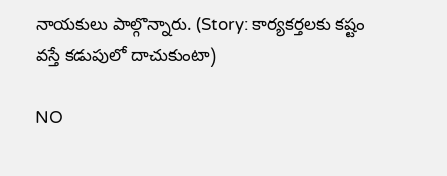నాయకులు పాల్గొన్నారు. (Story: కార్యకర్తలకు కష్టం వస్తే కడుపులో దాచుకుంటా)

NO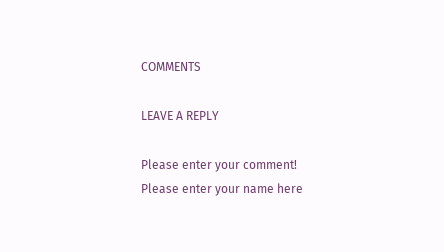COMMENTS

LEAVE A REPLY

Please enter your comment!
Please enter your name here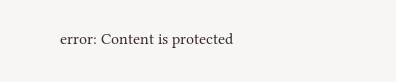error: Content is protected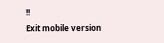!!
Exit mobile version